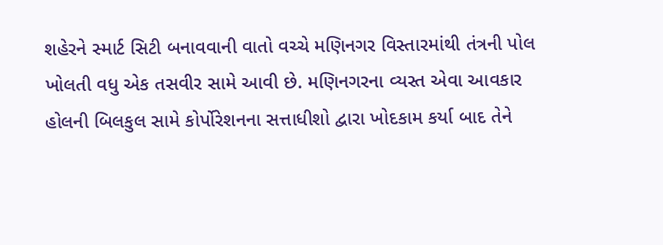શહેરને સ્માર્ટ સિટી બનાવવાની વાતો વચ્ચે મણિનગર વિસ્તારમાંથી તંત્રની પોલ ખોલતી વધુ એક તસવીર સામે આવી છે. મણિનગરના વ્યસ્ત એવા આવકાર હોલની બિલકુલ સામે કોર્પોરેશનના સત્તાધીશો દ્વારા ખોદકામ કર્યા બાદ તેને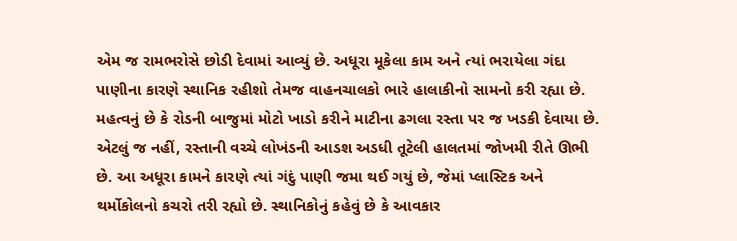એમ જ રામભરોસે છોડી દેવામાં આવ્યું છે. અધૂરા મૂકેલા કામ અને ત્યાં ભરાયેલા ગંદા પાણીના કારણે સ્થાનિક રહીશો તેમજ વાહનચાલકો ભારે હાલાકીનો સામનો કરી રહ્યા છે. મહત્વનું છે કે રોડની બાજુમાં મોટો ખાડો કરીને માટીના ઢગલા રસ્તા પર જ ખડકી દેવાયા છે. એટલું જ નહીં, રસ્તાની વચ્ચે લોખંડની આડશ અડધી તૂટેલી હાલતમાં જોખમી રીતે ઊભી છે. આ અધૂરા કામને કારણે ત્યાં ગંદું પાણી જમા થઈ ગયું છે, જેમાં પ્લાસ્ટિક અને થર્મોકોલનો કચરો તરી રહ્યો છે. સ્થાનિકોનું કહેવું છે કે આવકાર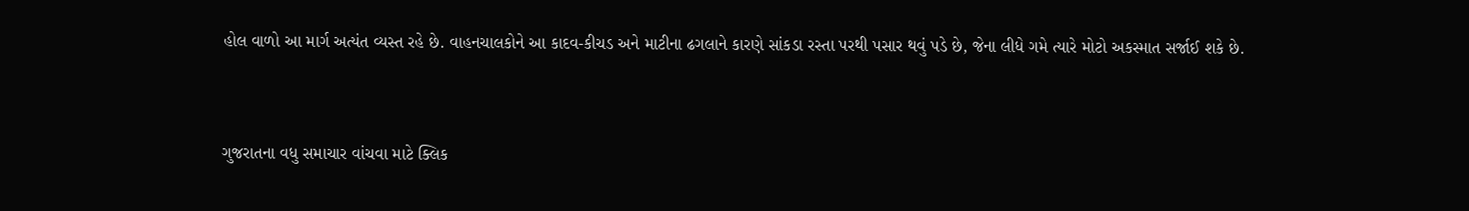હોલ વાળો આ માર્ગ અત્યંત વ્યસ્ત રહે છે. વાહનચાલકોને આ કાદવ-કીચડ અને માટીના ઢગલાને કારણે સાંકડા રસ્તા પરથી પસાર થવું પડે છે, જેના લીધે ગમે ત્યારે મોટો અકસ્માત સર્જાઈ શકે છે.


ગુજરાતના વધુ સમાચાર વાંચવા માટે ક્લિક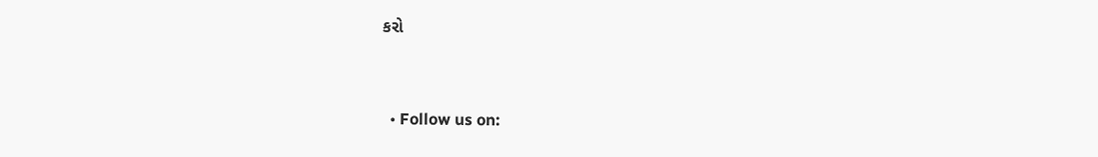કરો


  • Follow us on: